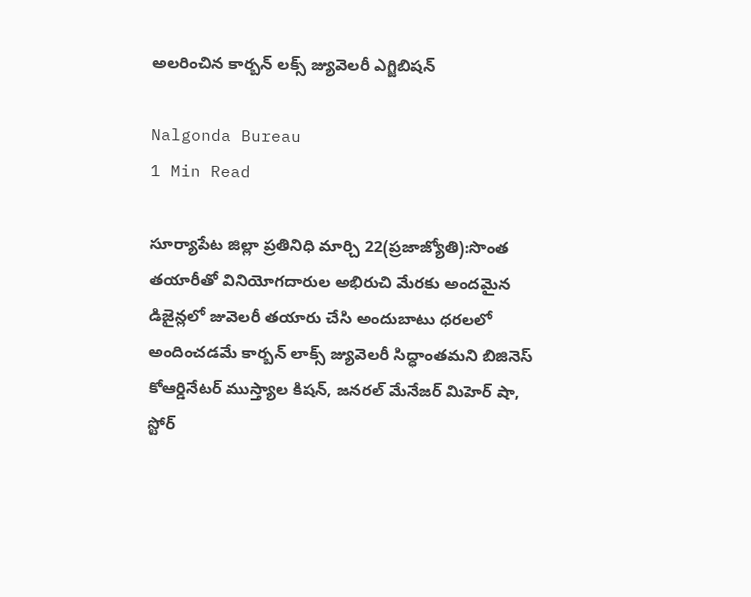అలరించిన కార్బన్ లక్స్ జ్యువెలరీ ఎగ్జిబిషన్

Nalgonda Bureau
1 Min Read

సూర్యాపేట జిల్లా ప్రతినిధి మార్చి 22(ప్రజాజ్యోతి):సొంత తయారీతో వినియోగదారుల అభిరుచి మేరకు అందమైన డిజైన్లలో జువెలరీ తయారు చేసి అందుబాటు ధరలలో అందించడమే కార్బన్ లాక్స్ జ్యువెలరీ సిద్ధాంతమని బిజినెస్ కోఆర్డినేటర్ ముస్త్యాల కిషన్, జనరల్ మేనేజర్ మిహెర్ షా, స్టోర్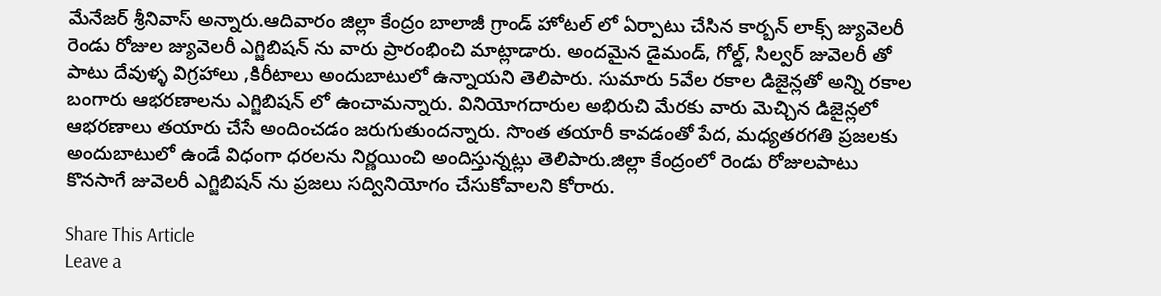మేనేజర్ శ్రీనివాస్ అన్నారు.ఆదివారం జిల్లా కేంద్రం బాలాజీ గ్రాండ్ హోటల్ లో ఏర్పాటు చేసిన కార్బన్ లాక్స్ జ్యువెలరీ రెండు రోజుల జ్యువెలరీ ఎగ్జిబిషన్ ను వారు ప్రారంభించి మాట్లాడారు. అందమైన డైమండ్, గోల్డ్, సిల్వర్ జువెలరీ తో పాటు దేవుళ్ళ విగ్రహాలు ,కిరీటాలు అందుబాటులో ఉన్నాయని తెలిపారు. సుమారు 5వేల రకాల డిజైన్లతో అన్ని రకాల బంగారు ఆభరణాలను ఎగ్జిబిషన్ లో ఉంచామన్నారు. వినియోగదారుల అభిరుచి మేరకు వారు మెచ్చిన డిజైన్లలో ఆభరణాలు తయారు చేసే అందించడం జరుగుతుందన్నారు. సొంత తయారీ కావడంతో పేద, మధ్యతరగతి ప్రజలకు అందుబాటులో ఉండే విధంగా ధరలను నిర్ణయించి అందిస్తున్నట్లు తెలిపారు.జిల్లా కేంద్రంలో రెండు రోజులపాటు కొనసాగే జువెలరీ ఎగ్జిబిషన్ ను ప్రజలు సద్వినియోగం చేసుకోవాలని కోరారు.

Share This Article
Leave a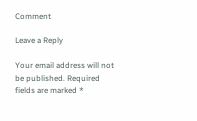Comment

Leave a Reply

Your email address will not be published. Required fields are marked *